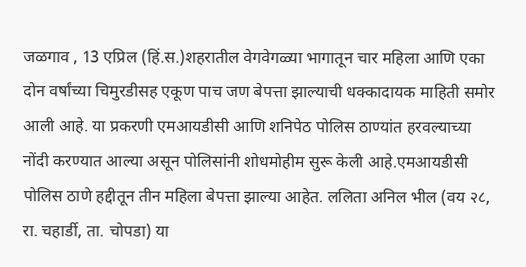जळगाव , 13 एप्रिल (हिं.स.)शहरातील वेगवेगळ्या भागातून चार महिला आणि एका दोन वर्षांच्या चिमुरडीसह एकूण पाच जण बेपत्ता झाल्याची धक्कादायक माहिती समोर आली आहे. या प्रकरणी एमआयडीसी आणि शनिपेठ पोलिस ठाण्यांत हरवल्याच्या नोंदी करण्यात आल्या असून पोलिसांनी शोधमोहीम सुरू केली आहे.एमआयडीसी पोलिस ठाणे हद्दीतून तीन महिला बेपत्ता झाल्या आहेत. ललिता अनिल भील (वय २८, रा. चहार्डी, ता. चोपडा) या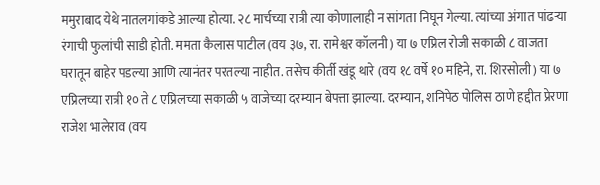ममुराबाद येथे नातलगांकडे आल्या होत्या. २८ मार्चच्या रात्री त्या कोणालाही न सांगता निघून गेल्या. त्यांच्या अंगात पांढऱ्या रंगाची फुलांची साडी होती. ममता कैलास पाटील (वय ३७, रा. रामेश्वर कॉलनी) या ७ एप्रिल रोजी सकाळी ८ वाजता घरातून बाहेर पडल्या आणि त्यानंतर परतल्या नाहीत. तसेच कीर्ती खंडू थारे (वय १८ वर्षे १० महिने, रा. शिरसोली) या ७ एप्रिलच्या रात्री १० ते ८ एप्रिलच्या सकाळी ५ वाजेच्या दरम्यान बेपत्ता झाल्या. दरम्यान, शनिपेठ पोलिस ठाणे हद्दीत प्रेरणा राजेश भालेराव (वय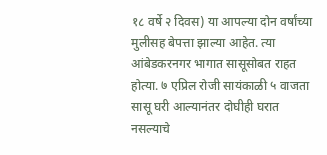१८ वर्षे २ दिवस) या आपल्या दोन वर्षांच्या मुलीसह बेपत्ता झाल्या आहेत. त्या आंबेडकरनगर भागात सासूसोबत राहत होत्या. ७ एप्रिल रोजी सायंकाळी ५ वाजता सासू घरी आल्यानंतर दोघीही घरात नसल्याचे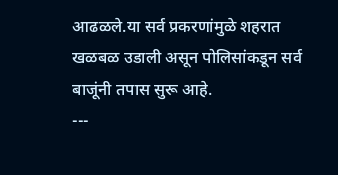आढळले.या सर्व प्रकरणांमुळे शहरात खळबळ उडाली असून पोलिसांकडून सर्व बाजूंनी तपास सुरू आहे.
---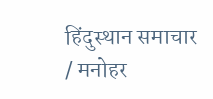हिंदुस्थान समाचार / मनोहर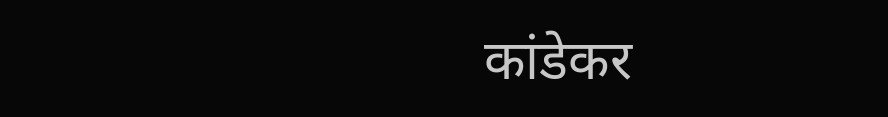कांडेकर